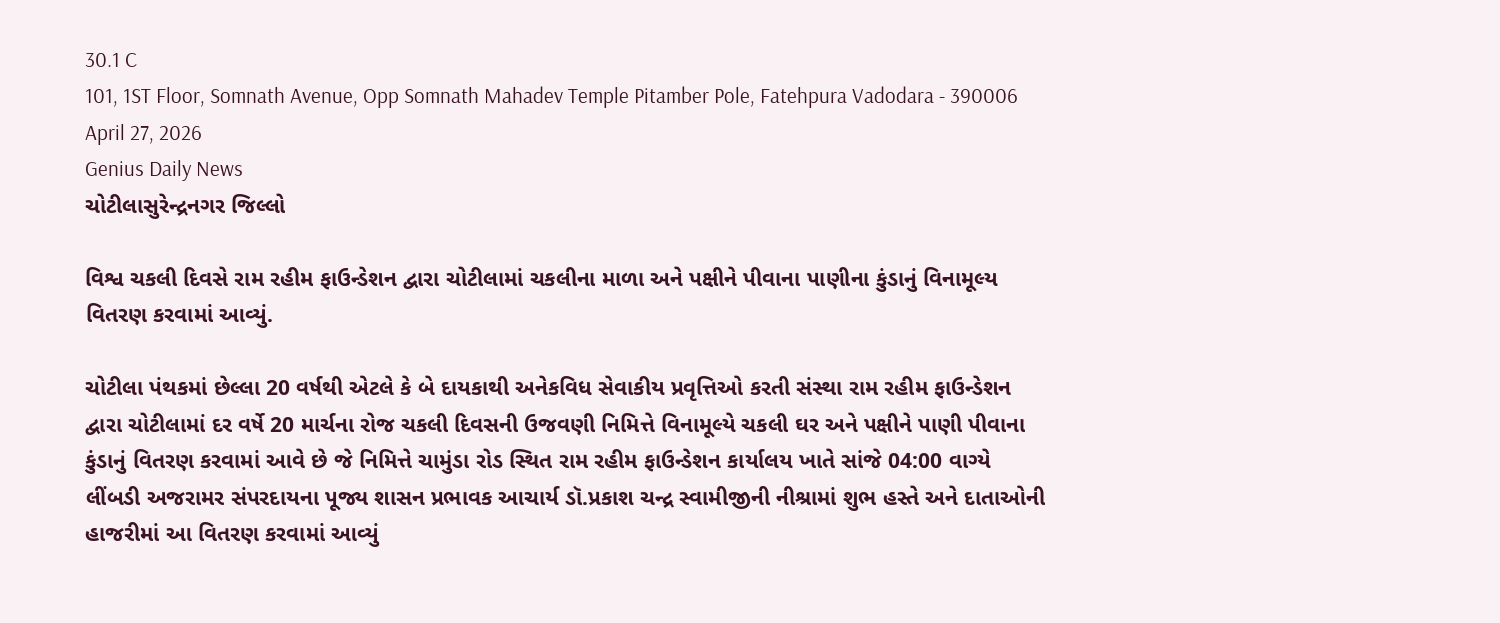30.1 C
101, 1ST Floor, Somnath Avenue, Opp Somnath Mahadev Temple Pitamber Pole, Fatehpura Vadodara - 390006
April 27, 2026
Genius Daily News
ચોટીલાસુરેન્દ્રનગર જિલ્લો

વિશ્વ ચકલી દિવસે રામ રહીમ ફાઉન્ડેશન દ્વારા ચોટીલામાં ચકલીના માળા અને પક્ષીને પીવાના પાણીના કુંડાનું વિનામૂલ્ય વિતરણ કરવામાં આવ્યું.

ચોટીલા પંથકમાં છેલ્લા 20 વર્ષથી એટલે કે બે દાયકાથી અનેકવિધ સેવાકીય પ્રવૃત્તિઓ કરતી સંસ્થા રામ રહીમ ફાઉન્ડેશન દ્વારા ચોટીલામાં દર વર્ષે 20 માર્ચના રોજ ચકલી દિવસની ઉજવણી નિમિત્તે વિનામૂલ્યે ચકલી ઘર અને પક્ષીને પાણી પીવાના કુંડાનું વિતરણ કરવામાં આવે છે જે નિમિત્તે ચામુંડા રોડ સ્થિત રામ રહીમ ફાઉન્ડેશન કાર્યાલય ખાતે સાંજે 04:00 વાગ્યે લીંબડી અજરામર સંપરદાયના પૂજ્ય શાસન પ્રભાવક આચાર્ય ડૉ.પ્રકાશ ચન્દ્ર સ્વામીજીની નીશ્રામાં શુભ હસ્તે અને દાતાઓની હાજરીમાં આ વિતરણ કરવામાં આવ્યું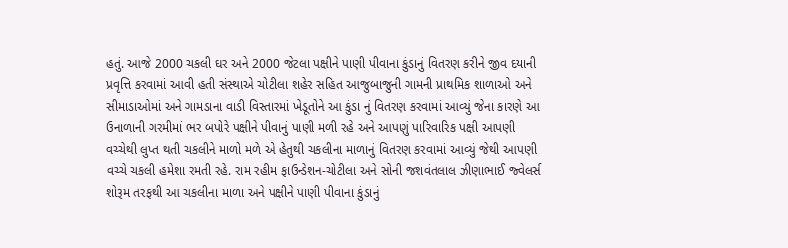હતું. આજે 2000 ચકલી ઘર અને 2000 જેટલા પક્ષીને પાણી પીવાના કુંડાનું વિતરણ કરીને જીવ દયાની પ્રવૃત્તિ કરવામાં આવી હતી સંસ્થાએ ચોટીલા શહેર સહિત આજુબાજુની ગામની પ્રાથમિક શાળાઓ અને સીમાડાઓમાં અને ગામડાના વાડી વિસ્તારમાં ખેડૂતોને આ કુંડા નું વિતરણ કરવામાં આવ્યું જેના કારણે આ ઉનાળાની ગરમીમાં ભર બપોરે પક્ષીને પીવાનું પાણી મળી રહે અને આપણું પારિવારિક પક્ષી આપણી વચ્ચેથી લુપ્ત થતી ચકલીને માળો મળે એ હેતુથી ચકલીના માળાનું વિતરણ કરવામાં આવ્યું જેથી આપણી વચ્ચે ચકલી હમેશા રમતી રહે. રામ રહીમ ફાઉન્ડેશન-ચોટીલા અને સોની જશવંતલાલ ઝીણાભાઈ જ્વેલર્સ શોરૂમ તરફથી આ ચકલીના માળા અને પક્ષીને પાણી પીવાના કુંડાનું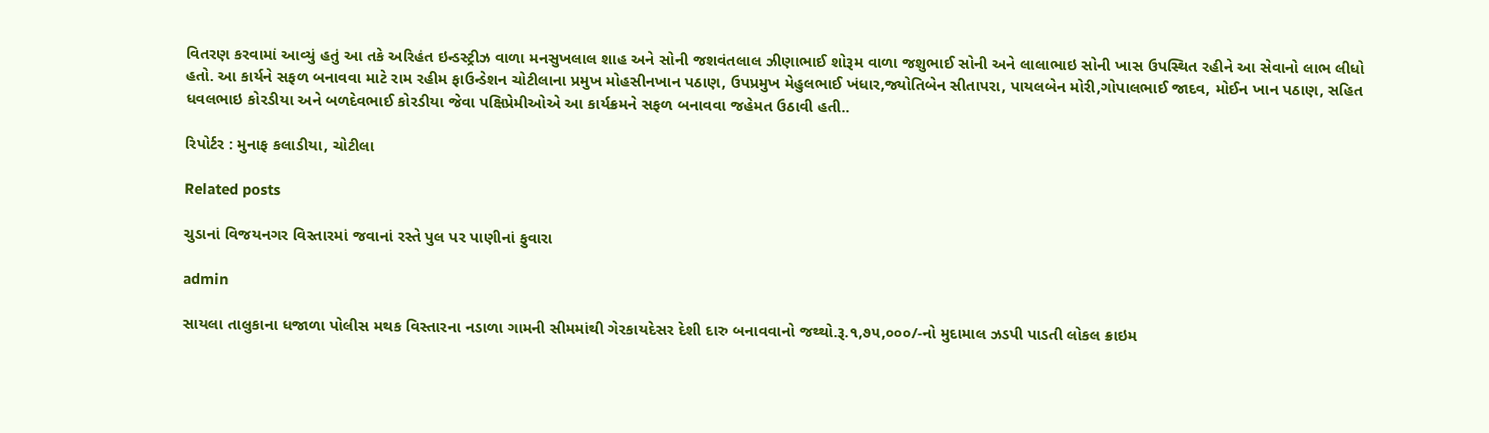વિતરણ કરવામાં આવ્યું હતું આ તકે અરિહંત ઇન્ડસ્ટ્રીઝ વાળા મનસુખલાલ શાહ અને સોની જશવંતલાલ ઝીણાભાઈ શોરૂમ વાળા જશુભાઈ સોની અને લાલાભાઇ સોની ખાસ ઉપસ્થિત રહીને આ સેવાનો લાભ લીધો હતો. આ કાર્યને સફળ બનાવવા માટે રામ રહીમ ફાઉન્ડેશન ચોટીલાના પ્રમુખ મોહસીનખાન પઠાણ, ઉપપ્રમુખ મેહુલભાઈ ખંધાર,જ્યોતિબેન સીતાપરા, પાયલબેન મોરી,ગોપાલભાઈ જાદવ, મોઈન ખાન પઠાણ, સહિત ધવલભાઇ કોરડીયા અને બળદેવભાઈ કોરડીયા જેવા પક્ષિપ્રેમીઓએ આ કાર્યક્રમને સફળ બનાવવા જહેમત ઉઠાવી હતી..

રિપોર્ટર : મુનાફ કલાડીયા, ચોટીલા

Related posts

ચુડાનાં વિજયનગર વિસ્તારમાં જવાનાં રસ્તે પુલ પર પાણીનાં ફુવારા

admin

સાયલા તાલુકાના ધજાળા પોલીસ મથક વિસ્તારના નડાળા ગામની સીમમાંથી ગેરકાયદેસર દેશી દારુ બનાવવાનો જથ્થો.રૂ.૧,૭૫,૦૦૦/-નો મુદામાલ ઝડપી પાડતી લોકલ ક્રાઇમ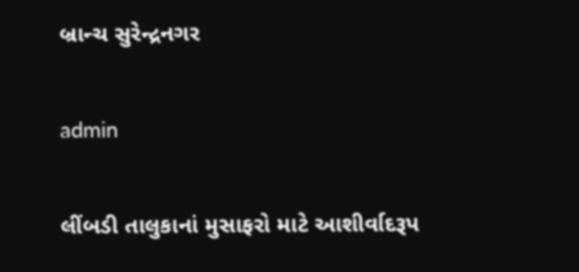બ્રાન્ચ સુરેન્દ્રનગર

admin

લીંબડી તાલુકાનાં મુસાફરો માટે આશીર્વાદરૂપ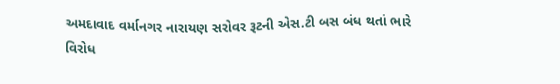અમદાવાદ વર્માનગર નારાયણ સરોવર રૂટની એસ.ટી બસ બંધ થતાં ભારે વિરોધ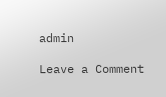admin

Leave a Comment